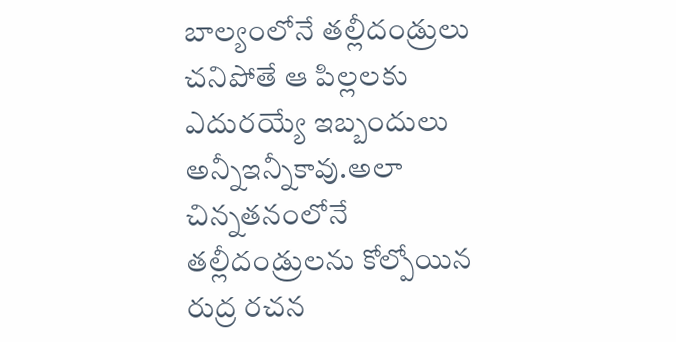బాల్యంలోనే తల్లీదండ్రులు చనిపోతే ఆ పిల్లలకు ఎదురయ్యే ఇబ్బందులు అన్నీఇన్నీకావు.అలా చిన్నతనంలోనే తల్లీదండ్రులను కోల్పోయిన రుద్ర రచన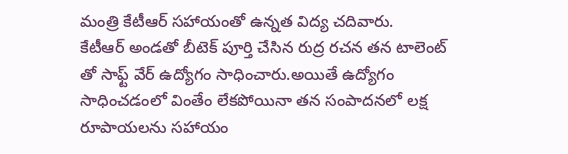మంత్రి కేటీఆర్ సహాయంతో ఉన్నత విద్య చదివారు.
కేటీఆర్ అండతో బీటెక్ పూర్తి చేసిన రుద్ర రచన తన టాలెంట్ తో సాఫ్ట్ వేర్ ఉద్యోగం సాధించారు.అయితే ఉద్యోగం సాధించడంలో వింతేం లేకపోయినా తన సంపాదనలో లక్ష రూపాయలను సహాయం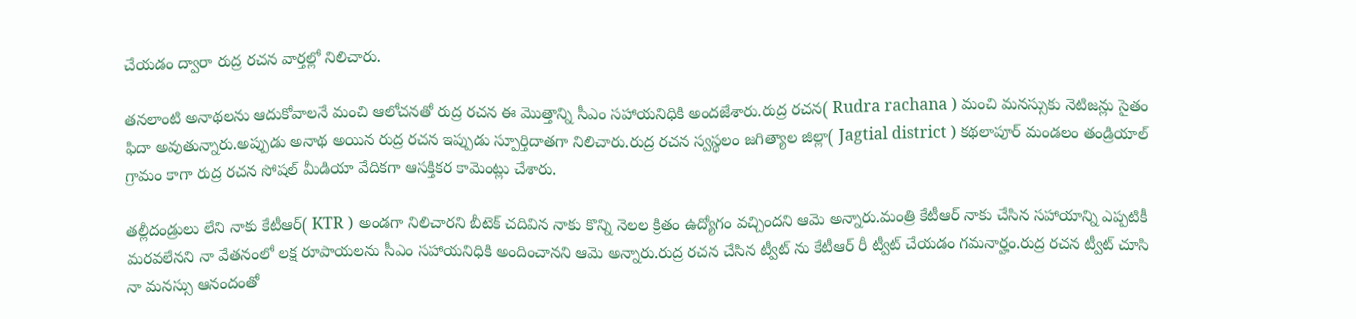చేయడం ద్వారా రుద్ర రచన వార్తల్లో నిలిచారు.

తనలాంటి అనాథలను ఆదుకోవాలనే మంచి ఆలోచనతో రుద్ర రచన ఈ మొత్తాన్ని సీఎం సహాయనిధికి అందజేశారు.రుద్ర రచన( Rudra rachana ) మంచి మనస్సుకు నెటిజన్లు సైతం ఫిదా అవుతున్నారు.అప్పుడు అనాథ అయిన రుద్ర రచన ఇప్పుడు స్పూర్తిదాతగా నిలిచారు.రుద్ర రచన స్వస్థలం జగిత్యాల జిల్లా( Jagtial district ) కథలాపూర్ మండలం తండ్రియాల్ గ్రామం కాగా రుద్ర రచన సోషల్ మీడియా వేదికగా ఆసక్తికర కామెంట్లు చేశారు.

తల్లీదండ్రులు లేని నాకు కేటీఆర్( KTR ) అండగా నిలిచారని బీటెక్ చదివిన నాకు కొన్ని నెలల క్రితం ఉద్యోగం వచ్చిందని ఆమె అన్నారు.మంత్రి కేటీఆర్ నాకు చేసిన సహాయాన్ని ఎప్పటికీ మరవలేనని నా వేతనంలో లక్ష రూపాయలను సీఎం సహాయనిధికి అందించానని ఆమె అన్నారు.రుద్ర రచన చేసిన ట్వీట్ ను కేటీఆర్ రీ ట్వీట్ చేయడం గమనార్హం.రుద్ర రచన ట్వీట్ చూసి నా మనస్సు ఆనందంతో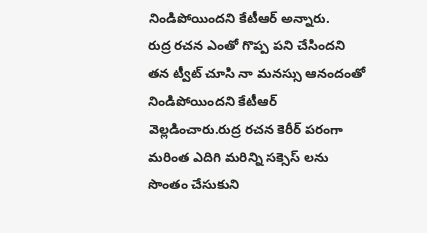నిండిపోయిందని కేటీఆర్ అన్నారు.
రుద్ర రచన ఎంతో గొప్ప పని చేసిందని తన ట్వీట్ చూసి నా మనస్సు ఆనందంతో నిండిపోయిందని కేటీఆర్ వెల్లడించారు.రుద్ర రచన కెరీర్ పరంగా మరింత ఎదిగి మరిన్ని సక్సెస్ లను సొంతం చేసుకుని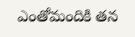ఎంతోమందికి తన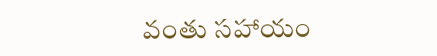వంతు సహాయం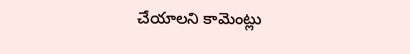చేయాలని కామెంట్లు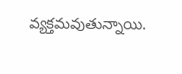వ్యక్తమవుతున్నాయి.